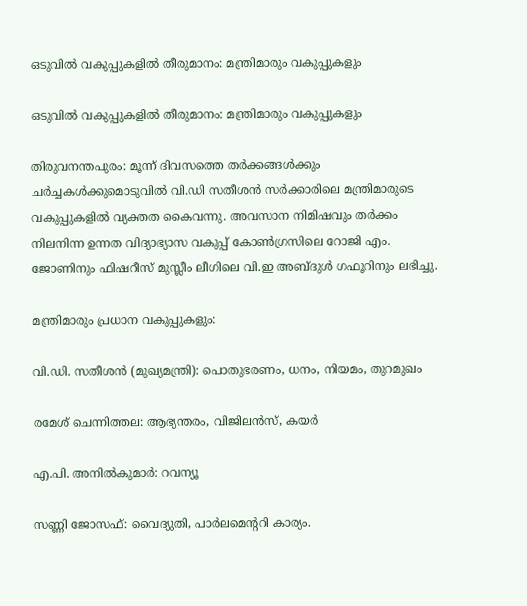ഒടുവില്‍ വകുപ്പുകളില്‍ തീരുമാനം: മന്ത്രിമാരും വകുപ്പുകളും

ഒടുവില്‍ വകുപ്പുകളില്‍ തീരുമാനം: മന്ത്രിമാരും വകുപ്പുകളും

തിരുവനന്തപുരം: മൂന്ന് ദിവസത്തെ തര്‍ക്കങ്ങള്‍ക്കും ചര്‍ച്ചകള്‍ക്കുമൊടുവില്‍ വി.ഡി സതീശന്‍ സര്‍ക്കാരിലെ മന്ത്രിമാരുടെ വകുപ്പുകളില്‍ വ്യക്തത കൈവന്നു. അവസാന നിമിഷവും തര്‍ക്കം നിലനിന്ന ഉന്നത വിദ്യാഭ്യാസ വകുപ്പ് കോണ്‍ഗ്രസിലെ റോജി എം. ജോണിനും ഫിഷറീസ് മുസ്ലീം ലീഗിലെ വി.ഇ അബ്ദുള്‍ ഗഫൂറിനും ലഭിച്ചു.

മന്ത്രിമാരും പ്രധാന വകുപ്പുകളും:

വി.ഡി. സതീശന്‍ (മുഖ്യമന്ത്രി): പൊതുഭരണം, ധനം, നിയമം, തുറമുഖം

രമേശ് ചെന്നിത്തല: ആഭ്യന്തരം, വിജിലന്‍സ്, കയര്‍

എ.പി. അനില്‍കുമാര്‍: റവന്യൂ

സണ്ണി ജോസഫ്: വൈദ്യുതി, പാര്‍ലമെന്ററി കാര്യം.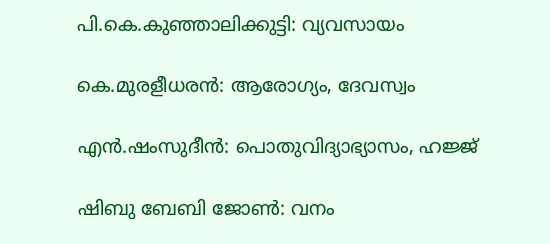പി.കെ.കുഞ്ഞാലിക്കുട്ടി: വ്യവസായം

കെ.മുരളീധരന്‍: ആരോഗ്യം, ദേവസ്വം

എന്‍.ഷംസുദീന്‍: പൊതുവിദ്യാഭ്യാസം, ഹജ്ജ്

ഷിബു ബേബി ജോണ്‍: വനം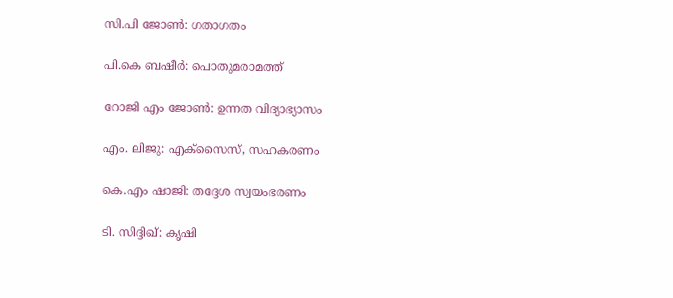സി.പി ജോണ്‍: ഗതാഗതം

പി.കെ ബഷീര്‍: പൊതുമരാമത്ത്

റോജി എം ജോണ്‍: ഉന്നത വിദ്യാഭ്യാസം

എം. ലിജു: എക്‌സൈസ്, സഹകരണം

കെ.എം ഷാജി: തദ്ദേശ സ്വയംഭരണം

ടി. സിദ്ദിഖ്: കൃഷി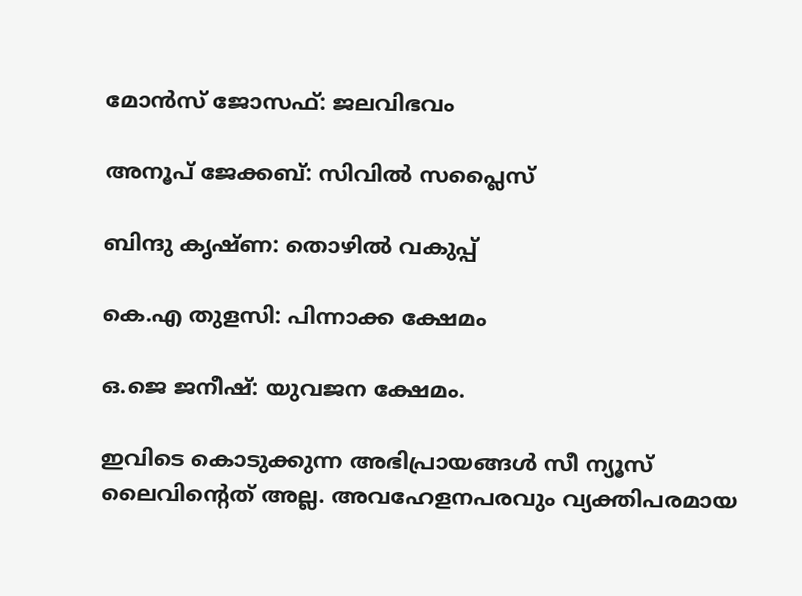മോന്‍സ് ജോസഫ്: ജലവിഭവം

അനൂപ് ജേക്കബ്: സിവില്‍ സപ്ലൈസ്

ബിന്ദു കൃഷ്ണ: തൊഴില്‍ വകുപ്പ്

കെ.എ തുളസി: പിന്നാക്ക ക്ഷേമം

ഒ.ജെ ജനീഷ്: യുവജന ക്ഷേമം.

ഇവിടെ കൊടുക്കുന്ന അഭിപ്രായങ്ങള്‍ സീ ന്യൂസ് ലൈവിന്റെത് അല്ല. അവഹേളനപരവും വ്യക്തിപരമായ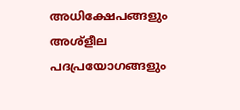അധിക്ഷേപങ്ങളും അശ്‌ളീല പദപ്രയോഗങ്ങളും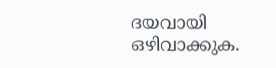ദയവായി ഒഴിവാക്കുക.